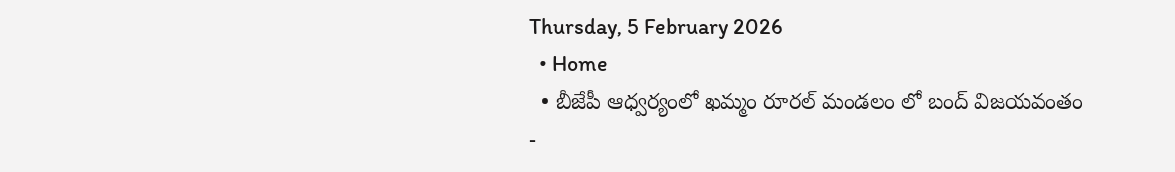Thursday, 5 February 2026
  • Home
  • బీజేపీ ఆధ్వర్యంలో ఖమ్మం రూరల్ మండలం లో బంద్ విజయవంతం
-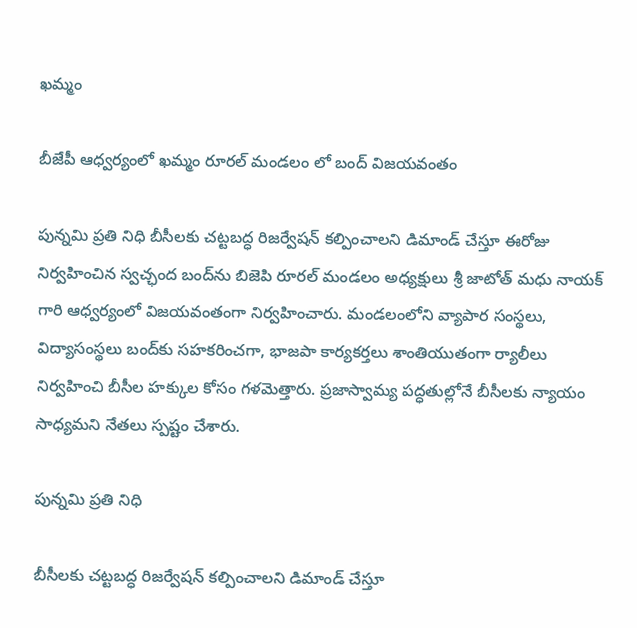ఖమ్మం

బీజేపీ ఆధ్వర్యంలో ఖమ్మం రూరల్ మండలం లో బంద్ విజయవంతం

పున్నమి ప్రతి నిధి బీసీలకు చట్టబద్ధ రిజర్వేషన్ కల్పించాలని డిమాండ్ చేస్తూ ఈరోజు నిర్వహించిన స్వచ్ఛంద బంద్‌ను బిజెపి రూరల్ మండలం అధ్యక్షులు శ్రీ జాటోత్ మధు నాయక్ గారి ఆధ్వర్యంలో విజయవంతంగా నిర్వహించారు. మండలంలోని వ్యాపార సంస్థలు, విద్యాసంస్థలు బంద్‌కు సహకరించగా, భాజపా కార్యకర్తలు శాంతియుతంగా ర్యాలీలు నిర్వహించి బీసీల హక్కుల కోసం గళమెత్తారు. ప్రజాస్వామ్య పద్ధతుల్లోనే బీసీలకు న్యాయం సాధ్యమని నేతలు స్పష్టం చేశారు.

పున్నమి ప్రతి నిధి

బీసీలకు చట్టబద్ధ రిజర్వేషన్ కల్పించాలని డిమాండ్ చేస్తూ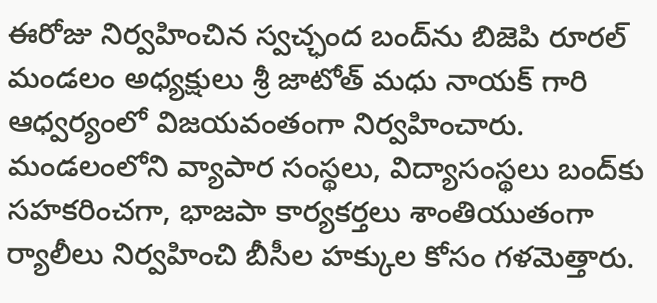ఈరోజు నిర్వహించిన స్వచ్ఛంద బంద్‌ను బిజెపి రూరల్ మండలం అధ్యక్షులు శ్రీ జాటోత్ మధు నాయక్ గారి ఆధ్వర్యంలో విజయవంతంగా నిర్వహించారు. మండలంలోని వ్యాపార సంస్థలు, విద్యాసంస్థలు బంద్‌కు సహకరించగా, భాజపా కార్యకర్తలు శాంతియుతంగా ర్యాలీలు నిర్వహించి బీసీల హక్కుల కోసం గళమెత్తారు.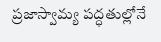ప్రజాస్వామ్య పద్ధతుల్లోనే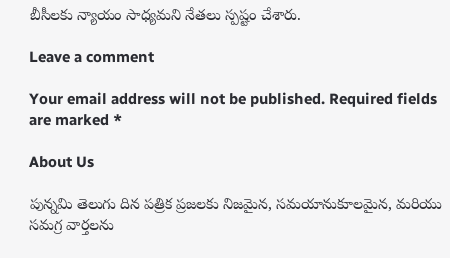బీసీలకు న్యాయం సాధ్యమని నేతలు స్పష్టం చేశారు.

Leave a comment

Your email address will not be published. Required fields are marked *

About Us

పున్నమి తెలుగు దిన పత్రిక ప్రజలకు నిజమైన, సమయానుకూలమైన, మరియు సమగ్ర వార్తలను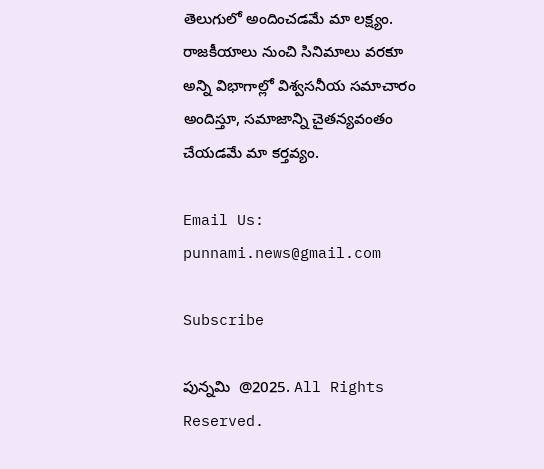తెలుగులో అందించడమే మా లక్ష్యం.
రాజకీయాలు నుంచి సినిమాలు వరకూ అన్ని విభాగాల్లో విశ్వసనీయ సమాచారం అందిస్తూ, సమాజాన్ని చైతన్యవంతం చేయడమే మా కర్తవ్యం.

Email Us: punnami.news@gmail.com

Subscribe

పున్నమి  @2025. All Rights Reserved.